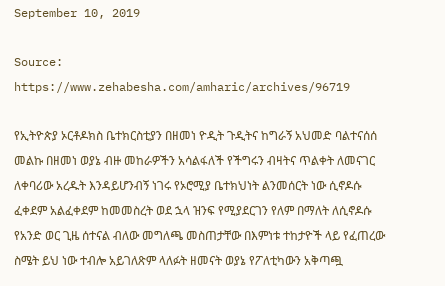September 10, 2019

Source: https://www.zehabesha.com/amharic/archives/96719

የኢትዮጵያ ኦርቶዶክስ ቤተክርስቲያን በዘመነ ዮዲት ጉዲትና ከግራኝ አህመድ ባልተናሰሰ መልኩ በዘመነ ወያኔ ብዙ መከራዎችን አሳልፋለች የችግሩን ብዛትና ጥልቀት ለመናገር ለቀባሪው አረዱት እንዳይሆንብኝ ነገሩ የኦሮሚያ ቤተክህነት ልንመሰርት ነው ሲኖዶሱ ፈቀደም አልፈቀደም ከመመስረት ወደ ኋላ ዝንፍ የሚያደርገን የለም በማለት ለሲኖዶሱ የአንድ ወር ጊዜ ሰተናል ብለው መግለጫ መስጠታቸው በእምነቱ ተከታዮች ላይ የፈጠረው ስሜት ይህ ነው ተብሎ አይገለጽም ላለፉት ዘመናት ወያኔ የፖለቲካውን አቅጣጯ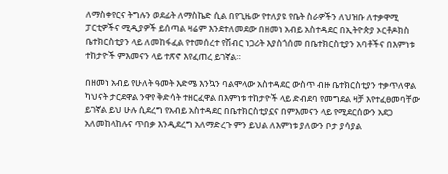ለማስቀየርና ትግሉን ወደፊት ለማስኬድ ሲል በየጊዜው የተለያዩ የቤት ስራዎችን ለህዝቡ ለተቃዋሚ ፓርቲዎችና ሚዲያዎች ይሰጣል ዛሬም እንደተለመደው በዘመነ አብይ አስተዳደር በኢትዮጵያ ኦርቶዶክስ ቤተክርስቲያን ላይ ለመከፋፈል የተመሰረተ የሽብር ነጋሪት እያስጎሰመ በቤተክርስቲያን አባቶችና በእምነቱ ተከታዮች ምእመናን ላይ ተጽኖ እየፈጠረ ይገኛል።

በዘመነ አብይ የሁለት ዓመት እድሜ እንኳን ባልሞላው አስተዳደር ውስጥ ብዙ ቤተክርስቲያን ተቃጥለዋል ካህናት ታርደዋል ንዋየ ቅድሳት ተዘርፈዋል በእምነቱ ተከታዮች ላይ ድብደባ የመግደል ዛቻ እየተፈፀመባቸው ይገኛል ይህ ሁሉ ሲደረግ የአብይ አስተዳደር በቤተክርስቲያኗና በምእመናን ላይ የሚደርሰውን አደጋ አለመከላከሉና ጥበቃ እንዲደረግ አለማድረጉ ምን ይህል ለእምነቱ ያለውን ቦታ ያሳያል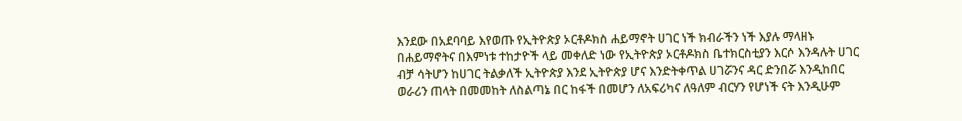እንደው በአደባባይ እየወጡ የኢትዮጵያ ኦርቶዶክስ ሐይማኖት ሀገር ነች ክብራችን ነች እያሉ ማላዘኑ በሐይማኖትና በእምነቱ ተከታዮች ላይ መቀለድ ነው የኢትዮጵያ ኦርቶዶክስ ቤተክርስቲያን እርሶ እንዳሉት ሀገር ብቻ ሳትሆን ከሀገር ትልቃለች ኢትዮጵያ እንደ ኢትዮጵያ ሆና እንድትቀጥል ሀገሯንና ዳር ድንበሯ እንዲከበር ወራሪን ጠላት በመመከት ለስልጣኔ በር ከፋች በመሆን ለአፍሪካና ለዓለም ብርሃን የሆነች ናት እንዲሁም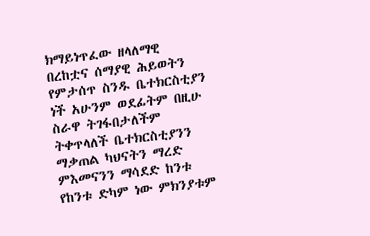ክማይነጥፈው ዘላለማዊ በረከቷና ሰማያዊ ሕይወትን የምታሰጥ ስንዱ ቤተክርስቲያን ነች አሁንም ወደፊትም በዚሁ ስራዋ ትገፋበታለችም ትቀጥላለች ቤተክርስቲያንን ማቃጠል ካህናትን ማረድ ምእመናንን ማሳደድ ከንቱ የከንቱ ድካም ነው ምክንያቱም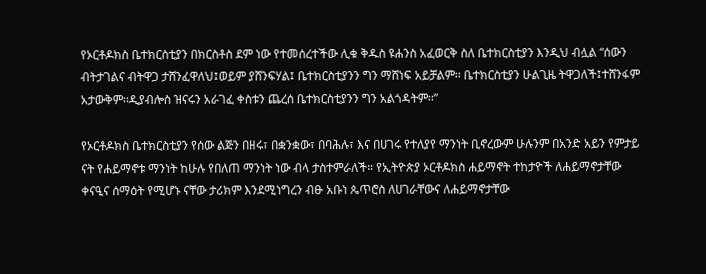የኦርቶዶክስ ቤተክርስቲያን በክርስቶስ ደም ነው የተመሰረተችው ሊቁ ቅዱስ ዩሐንስ አፈወርቅ ስለ ቤተክርስቲያን እንዲህ ብሏል “ሰውን ብትታገልና ብትዋጋ ታሸንፈዋለህ፤ወይም ያሸንፍሃል፤ ቤተክርስቲያንን ግን ማሸነፍ አይቻልም፡፡ ቤተክርስቲያን ሁልጊዜ ትዋጋለች፤ተሸንፋም አታውቅም፡፡ዲያብሎስ ዝናሩን አራገፈ ቀስቱን ጨረሰ ቤተክርስቲያንን ግን አልጎዳትም፡፡”

የኦርቶዶክስ ቤተክርስቲያን የሰው ልጅን በዘሩ፣ በቋንቋው፣ በባሕሉ፣ እና በሀገሩ የተለያየ ማንነት ቢኖረውም ሁሉንም በአንድ አይን የምታይ ናት የሐይማኖቱ ማንነት ከሁሉ የበለጠ ማንነት ነው ብላ ታስተምራለች። የኢትዮጵያ ኦርቶዶክስ ሐይማኖት ተከታዮች ለሐይማኖታቸው ቀናዒና ሰማዕት የሚሆኑ ናቸው ታሪክም እንደሚነግረን ብፁ አቡነ ጴጥሮስ ለሀገራቸውና ለሐይማኖታቸው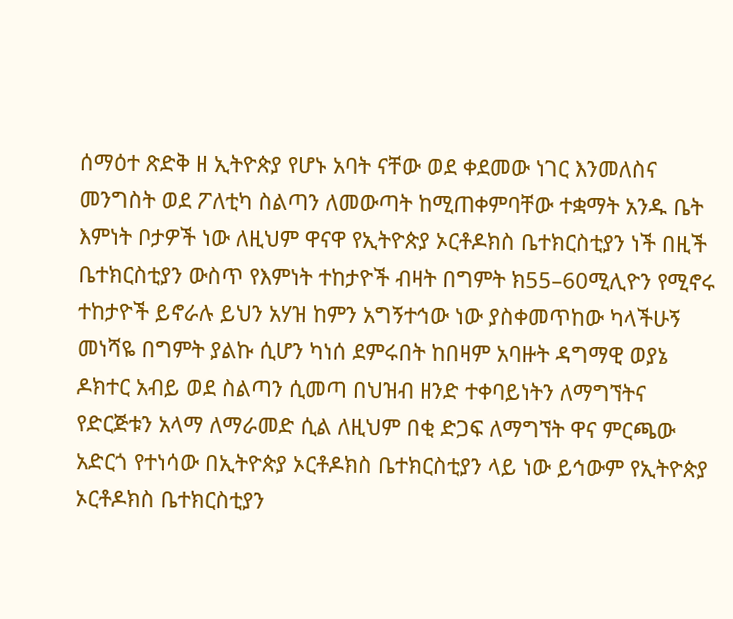ሰማዕተ ጽድቅ ዘ ኢትዮጵያ የሆኑ አባት ናቸው ወደ ቀደመው ነገር እንመለስና መንግስት ወደ ፖለቲካ ስልጣን ለመውጣት ከሚጠቀምባቸው ተቋማት አንዱ ቤት እምነት ቦታዎች ነው ለዚህም ዋናዋ የኢትዮጵያ ኦርቶዶክስ ቤተክርስቲያን ነች በዚች ቤተክርስቲያን ውስጥ የእምነት ተከታዮች ብዛት በግምት ክ55–60ሚሊዮን የሚኖሩ ተከታዮች ይኖራሉ ይህን አሃዝ ከምን አግኝተኅው ነው ያስቀመጥከው ካላችሁኝ መነሻዬ በግምት ያልኩ ሲሆን ካነሰ ደምሩበት ከበዛም አባዙት ዳግማዊ ወያኔ ዶክተር አብይ ወደ ስልጣን ሲመጣ በህዝብ ዘንድ ተቀባይነትን ለማግኘትና የድርጅቱን አላማ ለማራመድ ሲል ለዚህም በቂ ድጋፍ ለማግኘት ዋና ምርጫው አድርጎ የተነሳው በኢትዮጵያ ኦርቶዶክስ ቤተክርስቲያን ላይ ነው ይኅውም የኢትዮጵያ ኦርቶዶክስ ቤተክርስቲያን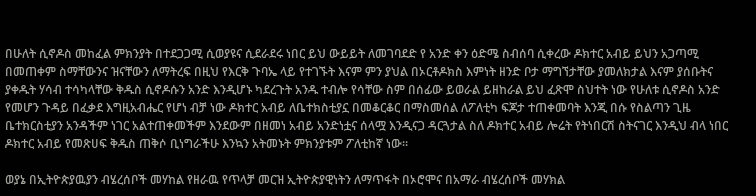በሁለት ሲኖዶስ መከፈል ምክንያት በተደጋጋሚ ሲወያዩና ሲደራደሩ ነበር ይህ ውይይት ለመገባደድ የ አንድ ቀን ዕድሜ ስብሰባ ሲቀረው ዶክተር አብይ ይህን አጋጣሚ በመጠቀም ስማቸውንና ዝናቸውን ለማትረፍ በዚህ የእርቅ ጉባኤ ላይ የተገኙት እናም ምን ያህል በኦርቶዶክስ እምነት ዘንድ ቦታ ማግኘታቸው ያመለክታል እናም ያሰቡትና ያቀዱት ሃሳብ ተሳካላቸው ቅዱስ ሲኖዶሱን አንድ እንዲሆኑ ካደረጉት አንዱ ተብሎ የሳቸው ስም በሰፊው ይወራል ይዘከራል ይህ ፈጽሞ ስህተት ነው የሁለቱ ሲኖዶስ አንድ የመሆን ጉዳይ በፈቃደ እግዚአብሔር የሆነ ብቻ ነው ዶክተር አብይ ለቤተክስቲያኗ በመቆርቆር በማስመሰል ለፖለቲካ ፍጆታ ተጠቀመባት እንጂ በሱ የስልጣን ጊዜ ቤተክርስቲያን አንዳችም ነገር አልተጠቀመችም እንደውም በዘመነ አብይ አንድነቷና ሰላሟ እንዲናጋ ዳርጓታል ስለ ዶክተር አብይ ሎሬት የትነበርሽ ስትናገር እንዲህ ብላ ነበር ዶክተር አብይ የመጽሀፍ ቅዱስ ጠቅሶ ቢነግራችሁ እንኳን አትመኑት ምክንያቱም ፖለቲከኛ ነው።

ወያኔ በኢትዮጵያዉያን ብሄረሰቦች መሃከል የዘራዉ የጥላቻ መርዝ ኢትዮጵያዊነትን ለማጥፋት በኦሮሞና በአማራ ብሄረሰቦች መሃክል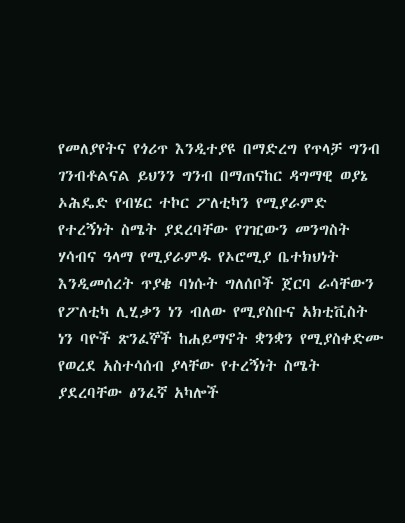የመለያየትና የጎሪጥ እንዲተያዩ በማድረግ የጥላቻ ግንብ ገንብቶልናል ይህንን ግንብ በማጠናከር ዳግማዊ ወያኔ ኦሕዴድ የብሄር ተኮር ፖለቲካን የሚያራምድ የተረኝነት ስሜት ያደረባቸው የገዢውን መንግስት ሃሳብና ዓላማ የሚያራምዱ የኦሮሚያ ቤተክህነት እንዲመሰረት ጥያቄ ባነሱት ግለሰቦች ጀርባ ራሳቸውን የፖለቲካ ሊሂቃን ነን ብለው የሚያስቡና አክቲቪስት ነን ባዮች ጽንፈኞች ከሐይማኖት ቋንቋን የሚያስቀድሙ የወረደ አስተሳሰብ ያላቸው የተረኝነት ስሜት ያደረባቸው ፅንፈኛ አካሎች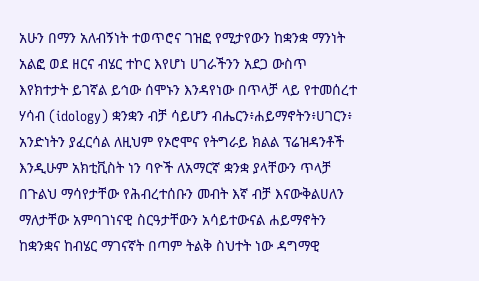አሁን በማን አለብኝነት ተወጥሮና ገዝፎ የሚታየውን ከቋንቋ ማንነት አልፎ ወደ ዘርና ብሄር ተኮር እየሆነ ሀገራችንን አደጋ ውስጥ እየክተታት ይገኛል ይኅው ሰሞኑን እንዳየነው በጥላቻ ላይ የተመሰረተ ሃሳብ (idology) ቋንቋን ብቻ ሳይሆን ብሔርን፥ሐይማኖትን፥ሀገርን፥ አንድነትን ያፈርሳል ለዚህም የኦሮሞና የትግራይ ክልል ፕሬዝዳንቶች እንዲሁም አክቲቪስት ነን ባዮች ለአማርኛ ቋንቋ ያላቸውን ጥላቻ በጉልህ ማሳየታቸው የሕብረተሰቡን መብት እኛ ብቻ እናውቅልሀለን ማለታቸው አምባገነናዊ ስርዓታቸውን አሳይተውናል ሐይማኖትን ከቋንቋና ከብሄር ማገናኛት በጣም ትልቅ ስህተት ነው ዳግማዊ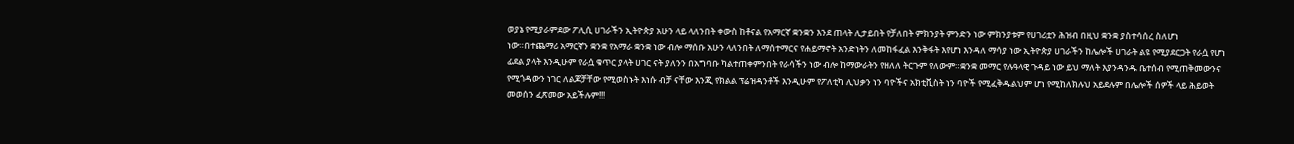ወያኔ የሚያራምደው ፖሊሲ ሀገራችን ኢትዮጵያ አሁን ላይ ላለንበት ቀውስ ከቶናል የአማርኛ ቋንቋን እንደ ጠላት ሊታይበት የቻለበት ምክንያት ምንድን ነው ምክንያቱም የሀገሪቷን ሕዝብ በዚህ ቋንቋ ያስተሳሰረ ስለሆነ ነው።በተጨማሪ አማርኛን ቋንቋ የአማራ ቋንቋ ነው ብሎ ማሰቡ አሁን ላለንበት ለማሰተማርና የሐይማኖት አንድነትን ለመከፋፈል እንቅፋት እየሆነ እንዳለ ማሳያ ነው ኢትዮጵያ ሀገራችን ከሌሎች ሀገራት ልዩ የሚያደርጋት የራሷ የሆነ ፊደል ያላት እንዲሁም የራሷ ቁጥር ያላት ሀገር ናት ያለንን በአግባቡ ካልተጠቀምንበት የራሳችን ነው ብሎ ከማውራትን የዘለለ ትርጉም የለውም።ቋንቋ መማር የሉዓላዊ ጉዳይ ነው ይህ ማለት እያንዳንዱ ቤተሰብ የሚጠቅመውንና የሚጎዳውን ነገር ለልጆቻቸው የሚወስኑት እነሱ ብቻ ናቸው እንጂ የክልል ፕሬዝዳንቶች እንዲሁም የፖለቲካ ሊህቃን ነን ባዮችና አክቲቪስት ነን ባዮች የሚፈቅዱልህም ሆነ የሚከለክሉህ አይደሉም በሌሎች ሰዎች ላይ ሕይወት መወሰን ፈጽመው አይችሉም!!!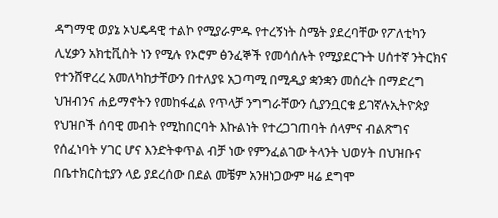ዳግማዊ ወያኔ ኦህዴዳዊ ተልኮ የሚያራምዱ የተረኝነት ስሜት ያደረባቸው የፖለቲካን ሊሂቃን አክቲቪስት ነን የሚሉ የኦሮም ፅንፈኞች የመሳሰሉት የሚያደርጉት ሀሰተኛ ንትርክና የተንሸዋረረ አመለካከታቸውን በተለያዩ አጋጣሚ በሚዲያ ቋንቋን መሰረት በማድረግ ህዝብንና ሐይማኖትን የመከፋፈል የጥላቻ ንግግራቸውን ሲያንቧርቁ ይገኛሉኢትዮጵያ የህዝቦች ሰባዊ መብት የሚከበርባት እኩልነት የተረጋገጠባት ሰላምና ብልጽግና የሰፈነባት ሃገር ሆና እንድትቀጥል ብቻ ነው የምንፈልገው ትላንት ህወሃት በህዝቡና በቤተክርስቲያን ላይ ያደረሰው በደል መቼም አንዘነጋውም ዛሬ ደግሞ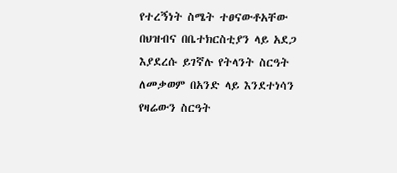የተረኝነት ስሜት ተፀናውቶአቸው በህዝብና በቤተክርስቲያን ላይ አደጋ እያደረሱ ይገኛሉ የትላንት ስርዓት ለመቃወም በአንድ ላይ እንደተነሳን የዛሬውን ስርዓት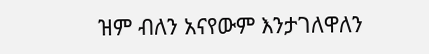ዝም ብለን አናየውም እንታገለዋለን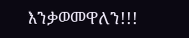እንቃወመዋለን!!!